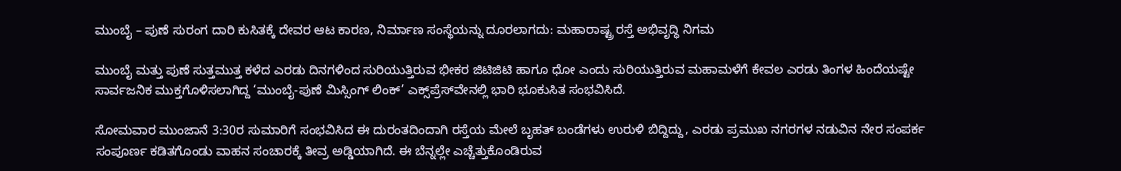ಮುಂಬೈ – ಪುಣೆ ಸುರಂಗ ದಾರಿ ಕುಸಿತಕ್ಕೆ ದೇವರ ಆಟ ಕಾರಣ, ನಿರ್ಮಾಣ ಸಂಸ್ಥೆಯನ್ನು ದೂರಲಾಗದು: ಮಹಾರಾಷ್ಟ್ರ ರಸ್ತೆ ಅಭಿವೃದ್ಧಿ ನಿಗಮ

ಮುಂಬೈ ಮತ್ತು ಪುಣೆ ಸುತ್ತಮುತ್ತ ಕಳೆದ ಎರಡು ದಿನಗಳಿಂದ ಸುರಿಯುತ್ತಿರುವ ಭೀಕರ ಜಿಟಿಜಿಟಿ ಹಾಗೂ ಧೋ ಎಂದು ಸುರಿಯುತ್ತಿರುವ ಮಹಾಮಳೆಗೆ ಕೇವಲ ಎರಡು ತಿಂಗಳ ಹಿಂದೆಯಷ್ಟೇ ಸಾರ್ವಜನಿಕ ಮುಕ್ತಗೊಳಿಸಲಾಗಿದ್ದ ‘ಮುಂಬೈ-ಪುಣೆ ಮಿಸ್ಸಿಂಗ್ ಲಿಂಕ್’ ಎಕ್ಸ್‌ಪ್ರೆಸ್‌ವೇನಲ್ಲಿ ಭಾರಿ ಭೂಕುಸಿತ ಸಂಭವಿಸಿದೆ.

ಸೋಮವಾರ ಮುಂಜಾನೆ 3:30ರ ಸುಮಾರಿಗೆ ಸಂಭವಿಸಿದ ಈ ದುರಂತದಿಂದಾಗಿ ರಸ್ತೆಯ ಮೇಲೆ ಬೃಹತ್ ಬಂಡೆಗಳು ಉರುಳಿ ಬಿದ್ದಿದ್ದು, ಎರಡು ಪ್ರಮುಖ ನಗರಗಳ ನಡುವಿನ ನೇರ ಸಂಪರ್ಕ ಸಂಪೂರ್ಣ ಕಡಿತಗೊಂಡು ವಾಹನ ಸಂಚಾರಕ್ಕೆ ತೀವ್ರ ಅಡ್ಡಿಯಾಗಿದೆ. ಈ ಬೆನ್ನಲ್ಲೇ ಎಚ್ಚೆತ್ತುಕೊಂಡಿರುವ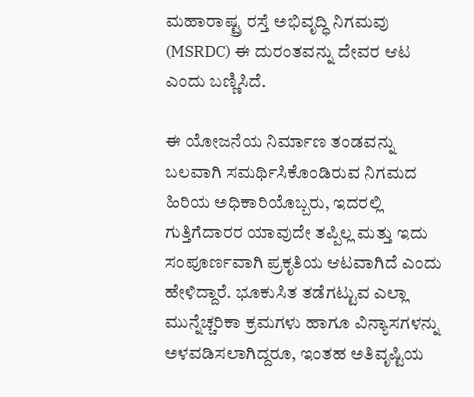ಮಹಾರಾಷ್ಟ್ರ ರಸ್ತೆ ಅಭಿವೃದ್ಧಿ ನಿಗಮವು (MSRDC) ಈ ದುರಂತವನ್ನು ದೇವರ ಆಟ ಎಂದು ಬಣ್ಣಿಸಿದೆ.

ಈ ಯೋಜನೆಯ ನಿರ್ಮಾಣ ತಂಡವನ್ನು ಬಲವಾಗಿ ಸಮರ್ಥಿಸಿಕೊಂಡಿರುವ ನಿಗಮದ ಹಿರಿಯ ಅಧಿಕಾರಿಯೊಬ್ಬರು, ಇದರಲ್ಲಿ ಗುತ್ತಿಗೆದಾರರ ಯಾವುದೇ ತಪ್ಪಿಲ್ಲ ಮತ್ತು ಇದು ಸಂಪೂರ್ಣವಾಗಿ ಪ್ರಕೃತಿಯ ಆಟವಾಗಿದೆ ಎಂದು ಹೇಳಿದ್ದಾರೆ. ಭೂಕುಸಿತ ತಡೆಗಟ್ಟುವ ಎಲ್ಲಾ ಮುನ್ನೆಚ್ಚರಿಕಾ ಕ್ರಮಗಳು ಹಾಗೂ ವಿನ್ಯಾಸಗಳನ್ನು ಅಳವಡಿಸಲಾಗಿದ್ದರೂ, ಇಂತಹ ಅತಿವೃಷ್ಟಿಯ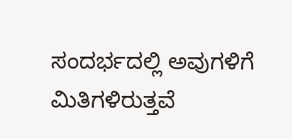ಸಂದರ್ಭದಲ್ಲಿ ಅವುಗಳಿಗೆ ಮಿತಿಗಳಿರುತ್ತವೆ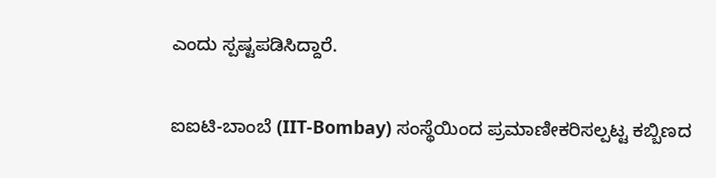ಎಂದು ಸ್ಪಷ್ಟಪಡಿಸಿದ್ದಾರೆ.

ಐಐಟಿ-ಬಾಂಬೆ (IIT-Bombay) ಸಂಸ್ಥೆಯಿಂದ ಪ್ರಮಾಣೀಕರಿಸಲ್ಪಟ್ಟ ಕಬ್ಬಿಣದ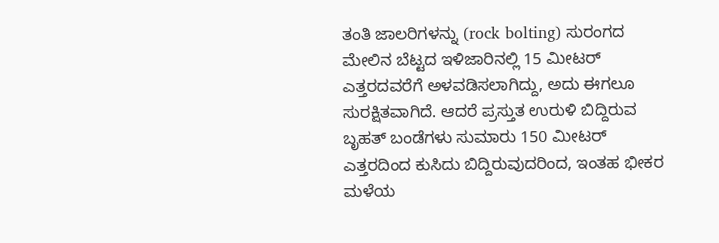ತಂತಿ ಜಾಲರಿಗಳನ್ನು (rock bolting) ಸುರಂಗದ ಮೇಲಿನ ಬೆಟ್ಟದ ಇಳಿಜಾರಿನಲ್ಲಿ 15 ಮೀಟರ್ ಎತ್ತರದವರೆಗೆ ಅಳವಡಿಸಲಾಗಿದ್ದು, ಅದು ಈಗಲೂ ಸುರಕ್ಷಿತವಾಗಿದೆ. ಆದರೆ ಪ್ರಸ್ತುತ ಉರುಳಿ ಬಿದ್ದಿರುವ ಬೃಹತ್ ಬಂಡೆಗಳು ಸುಮಾರು 150 ಮೀಟರ್ ಎತ್ತರದಿಂದ ಕುಸಿದು ಬಿದ್ದಿರುವುದರಿಂದ, ಇಂತಹ ಭೀಕರ ಮಳೆಯ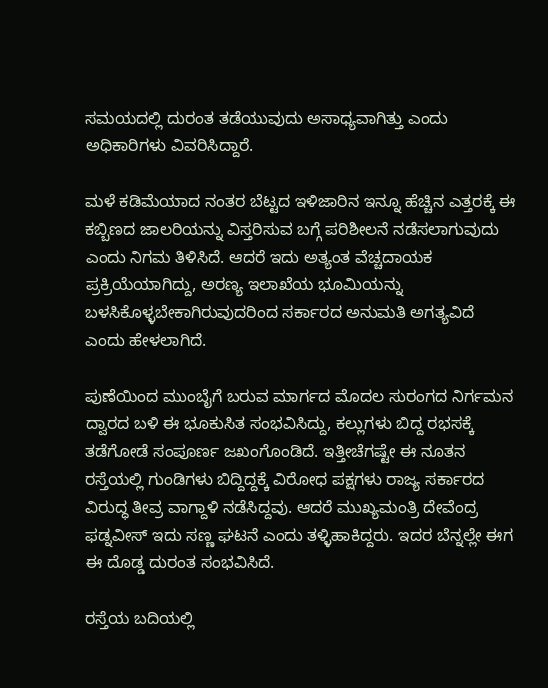ಸಮಯದಲ್ಲಿ ದುರಂತ ತಡೆಯುವುದು ಅಸಾಧ್ಯವಾಗಿತ್ತು ಎಂದು ಅಧಿಕಾರಿಗಳು ವಿವರಿಸಿದ್ದಾರೆ.

ಮಳೆ ಕಡಿಮೆಯಾದ ನಂತರ ಬೆಟ್ಟದ ಇಳಿಜಾರಿನ ಇನ್ನೂ ಹೆಚ್ಚಿನ ಎತ್ತರಕ್ಕೆ ಈ ಕಬ್ಬಿಣದ ಜಾಲರಿಯನ್ನು ವಿಸ್ತರಿಸುವ ಬಗ್ಗೆ ಪರಿಶೀಲನೆ ನಡೆಸಲಾಗುವುದು ಎಂದು ನಿಗಮ ತಿಳಿಸಿದೆ. ಆದರೆ ಇದು ಅತ್ಯಂತ ವೆಚ್ಚದಾಯಕ ಪ್ರಕ್ರಿಯೆಯಾಗಿದ್ದು, ಅರಣ್ಯ ಇಲಾಖೆಯ ಭೂಮಿಯನ್ನು ಬಳಸಿಕೊಳ್ಳಬೇಕಾಗಿರುವುದರಿಂದ ಸರ್ಕಾರದ ಅನುಮತಿ ಅಗತ್ಯವಿದೆ ಎಂದು ಹೇಳಲಾಗಿದೆ.

ಪುಣೆಯಿಂದ ಮುಂಬೈಗೆ ಬರುವ ಮಾರ್ಗದ ಮೊದಲ ಸುರಂಗದ ನಿರ್ಗಮನ ದ್ವಾರದ ಬಳಿ ಈ ಭೂಕುಸಿತ ಸಂಭವಿಸಿದ್ದು, ಕಲ್ಲುಗಳು ಬಿದ್ದ ರಭಸಕ್ಕೆ ತಡೆಗೋಡೆ ಸಂಪೂರ್ಣ ಜಖಂಗೊಂಡಿದೆ. ಇತ್ತೀಚೆಗಷ್ಟೇ ಈ ನೂತನ ರಸ್ತೆಯಲ್ಲಿ ಗುಂಡಿಗಳು ಬಿದ್ದಿದ್ದಕ್ಕೆ ವಿರೋಧ ಪಕ್ಷಗಳು ರಾಜ್ಯ ಸರ್ಕಾರದ ವಿರುದ್ಧ ತೀವ್ರ ವಾಗ್ದಾಳಿ ನಡೆಸಿದ್ದವು. ಆದರೆ ಮುಖ್ಯಮಂತ್ರಿ ದೇವೆಂದ್ರ ಫಡ್ನವೀಸ್ ಇದು ಸಣ್ಣ ಘಟನೆ ಎಂದು ತಳ್ಳಿಹಾಕಿದ್ದರು. ಇದರ ಬೆನ್ನಲ್ಲೇ ಈಗ ಈ ದೊಡ್ಡ ದುರಂತ ಸಂಭವಿಸಿದೆ.

ರಸ್ತೆಯ ಬದಿಯಲ್ಲಿ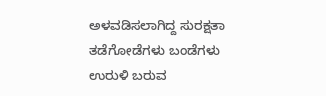ಅಳವಡಿಸಲಾಗಿದ್ದ ಸುರಕ್ಷತಾ ತಡೆಗೋಡೆಗಳು ಬಂಡೆಗಳು ಉರುಳಿ ಬರುವ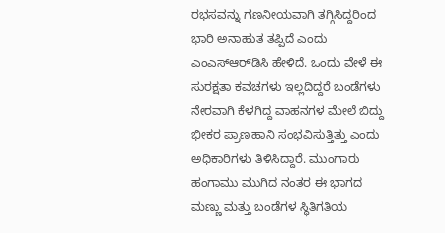ರಭಸವನ್ನು ಗಣನೀಯವಾಗಿ ತಗ್ಗಿಸಿದ್ದರಿಂದ ಭಾರಿ ಅನಾಹುತ ತಪ್ಪಿದೆ ಎಂದು ಎಂಎಸ್‌ಆರ್‌ಡಿಸಿ ಹೇಳಿದೆ. ಒಂದು ವೇಳೆ ಈ ಸುರಕ್ಷತಾ ಕವಚಗಳು ಇಲ್ಲದಿದ್ದರೆ ಬಂಡೆಗಳು ನೇರವಾಗಿ ಕೆಳಗಿದ್ದ ವಾಹನಗಳ ಮೇಲೆ ಬಿದ್ದು ಭೀಕರ ಪ್ರಾಣಹಾನಿ ಸಂಭವಿಸುತ್ತಿತ್ತು ಎಂದು ಅಧಿಕಾರಿಗಳು ತಿಳಿಸಿದ್ದಾರೆ. ಮುಂಗಾರು ಹಂಗಾಮು ಮುಗಿದ ನಂತರ ಈ ಭಾಗದ ಮಣ್ಣು ಮತ್ತು ಬಂಡೆಗಳ ಸ್ಥಿತಿಗತಿಯ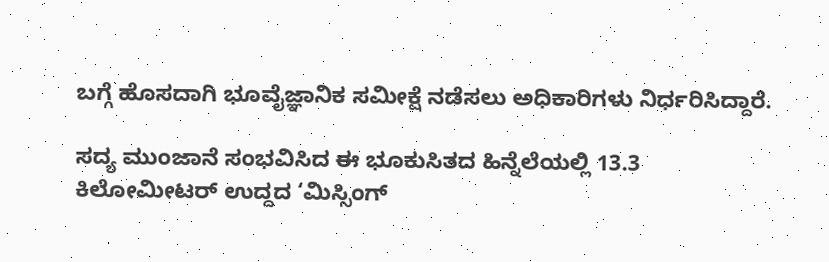ಬಗ್ಗೆ ಹೊಸದಾಗಿ ಭೂವೈಜ್ಞಾನಿಕ ಸಮೀಕ್ಷೆ ನಡೆಸಲು ಅಧಿಕಾರಿಗಳು ನಿರ್ಧರಿಸಿದ್ದಾರೆ.

ಸದ್ಯ ಮುಂಜಾನೆ ಸಂಭವಿಸಿದ ಈ ಭೂಕುಸಿತದ ಹಿನ್ನೆಲೆಯಲ್ಲಿ 13.3 ಕಿಲೋಮೀಟರ್ ಉದ್ದದ ‘ಮಿಸ್ಸಿಂಗ್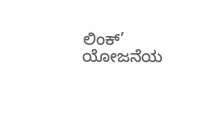ಲಿಂಕ್’ ಯೋಜನೆಯ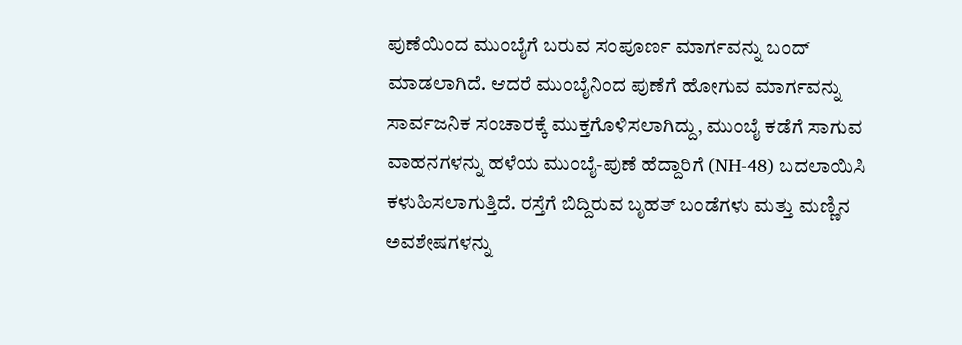ಪುಣೆಯಿಂದ ಮುಂಬೈಗೆ ಬರುವ ಸಂಪೂರ್ಣ ಮಾರ್ಗವನ್ನು ಬಂದ್ ಮಾಡಲಾಗಿದೆ. ಆದರೆ ಮುಂಬೈನಿಂದ ಪುಣೆಗೆ ಹೋಗುವ ಮಾರ್ಗವನ್ನು ಸಾರ್ವಜನಿಕ ಸಂಚಾರಕ್ಕೆ ಮುಕ್ತಗೊಳಿಸಲಾಗಿದ್ದು, ಮುಂಬೈ ಕಡೆಗೆ ಸಾಗುವ ವಾಹನಗಳನ್ನು ಹಳೆಯ ಮುಂಬೈ-ಪುಣೆ ಹೆದ್ದಾರಿಗೆ (NH-48) ಬದಲಾಯಿಸಿ ಕಳುಹಿಸಲಾಗುತ್ತಿದೆ. ರಸ್ತೆಗೆ ಬಿದ್ದಿರುವ ಬೃಹತ್ ಬಂಡೆಗಳು ಮತ್ತು ಮಣ್ಣಿನ ಅವಶೇಷಗಳನ್ನು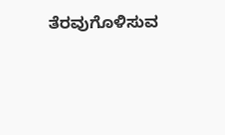ತೆರವುಗೊಳಿಸುವ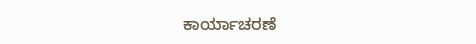ಕಾರ್ಯಾಚರಣೆ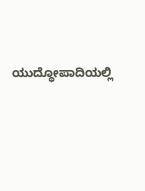ಯುದ್ಧೋಪಾದಿಯಲ್ಲಿ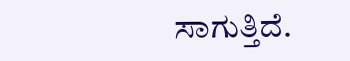ಸಾಗುತ್ತಿದೆ.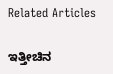Related Articles

ಇತ್ತೀಚಿನ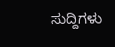ಸುದ್ದಿಗಳು